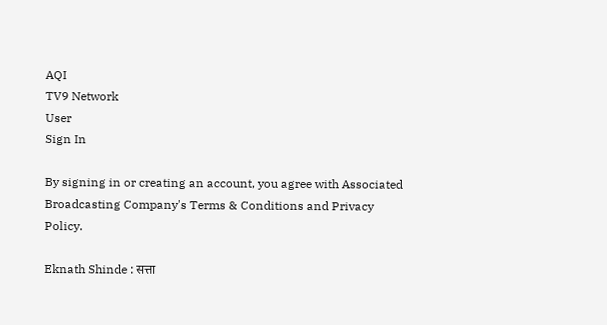AQI
TV9 Network
User
Sign In

By signing in or creating an account, you agree with Associated Broadcasting Company's Terms & Conditions and Privacy Policy.

Eknath Shinde : सत्ता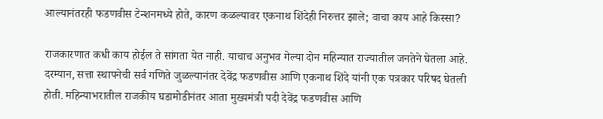आल्यानंतरही फडणवीस टेन्शनमध्ये होते, कारण कळल्यावर एकनाथ शिंदेही निरुत्तर झाले; वाचा काय आहे किस्सा?

राजकारणात कधी काय होईल ते सांगता येत नाही. याचाच अनुभव गेल्या दोन महिन्यात राज्यातील जनतेने घेतला आहे. दरम्यान, सत्ता स्थापनेची सर्व गणिते जुळल्यानंतर देवेंद्र फडणवीस आणि एकनाथ शिंदे यांनी एक पत्रकार परिषद घेतली होती. महिन्याभरातील राजकीय घडामोडीनंतर आता मुख्यमंत्री पदी देवेंद्र फडणवीस आणि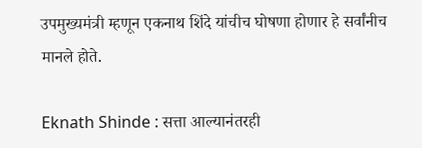उपमुख्यमंत्री म्हणून एकनाथ शिंदे यांचीच घोषणा होणार हे सर्वांनीच मानले होते.

Eknath Shinde : सत्ता आल्यानंतरही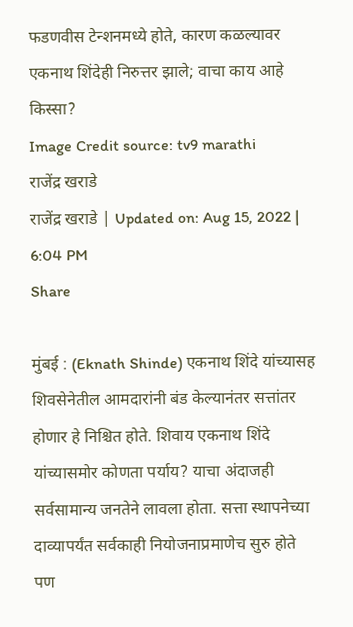फडणवीस टेन्शनमध्ये होते, कारण कळल्यावर एकनाथ शिंदेही निरुत्तर झाले; वाचा काय आहे किस्सा?
Image Credit source: tv9 marathi
राजेंद्र खराडे
राजेंद्र खराडे | Updated on: Aug 15, 2022 | 6:04 PM
Share

मुंबई : (Eknath Shinde) एकनाथ शिंदे यांच्यासह शिवसेनेतील आमदारांनी बंड केल्यानंतर सत्तांतर होणार हे निश्चित होते. शिवाय एकनाथ शिंदे यांच्यासमोर कोणता पर्याय? याचा अंदाजही सर्वसामान्य जनतेने लावला होता. सत्ता स्थापनेच्या दाव्यापर्यंत सर्वकाही नियोजनाप्रमाणेच सुरु होते पण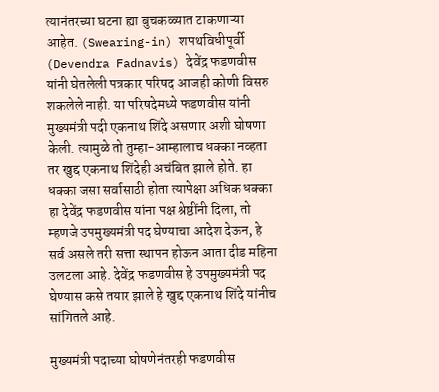त्यानंतरच्या घटना ह्या बुचकळ्यात टाकणाऱ्या आहेत. (Swearing-in) शपथविधीपूर्वी (Devendra Fadnavis) देवेंद्र फडणवीस यांनी घेतलेली पत्रकार परिषद आजही कोणी विसरु शकलेले नाही. या परिषदेमध्ये फडणवीस यांनी मुख्यमंत्री पदी एकनाथ शिंदे असणार अशी घोषणा केली. त्यामुळे तो तुम्हा-आम्हालाच धक्का नव्हता तर खुद्द एकनाथ शिंदेही अचंबित झाले होते. हा धक्का जसा सर्वासाठी होता त्यापेक्षा अधिक धक्का हा देवेंद्र फडणवीस यांना पक्ष श्रेष्ठींनी दिला, तो म्हणजे उपमुख्यमंत्री पद घेण्याचा आदेश देऊन, हे सर्व असले तरी सत्ता स्थापन होऊन आता दीड महिना उलटला आहे. देवेंद्र फडणवीस हे उपमुख्यमंत्री पद घेण्यास कसे तयार झाले हे खुद्द एकनाथ शिंदे यांनीच सांगितले आहे.

मुख्यमंत्री पदाच्या घोषणेनंतरही फडणवीस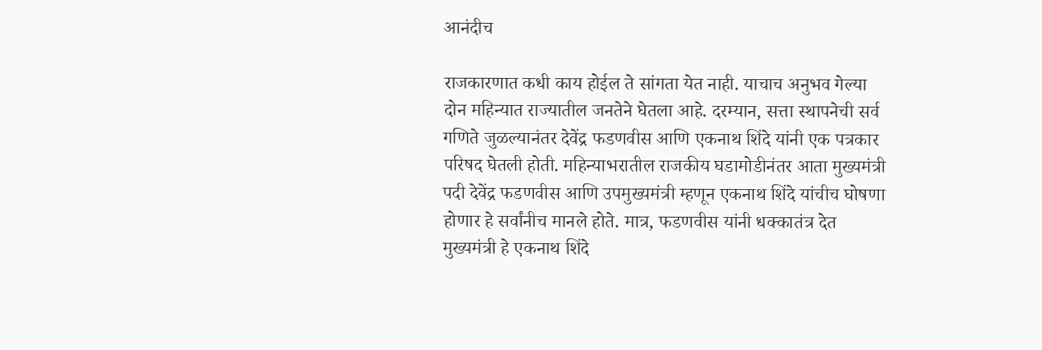आनंदीच

राजकारणात कधी काय होईल ते सांगता येत नाही. याचाच अनुभव गेल्या दोन महिन्यात राज्यातील जनतेने घेतला आहे. दरम्यान, सत्ता स्थापनेची सर्व गणिते जुळल्यानंतर देवेंद्र फडणवीस आणि एकनाथ शिंदे यांनी एक पत्रकार परिषद घेतली होती. महिन्याभरातील राजकीय घडामोडीनंतर आता मुख्यमंत्री पदी देवेंद्र फडणवीस आणि उपमुख्यमंत्री म्हणून एकनाथ शिंदे यांचीच घोषणा होणार हे सर्वांनीच मानले होते. मात्र, फडणवीस यांनी धक्कातंत्र देत मुख्यमंत्री हे एकनाथ शिंदे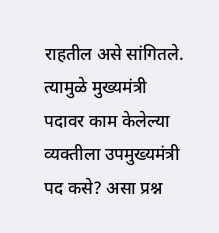राहतील असे सांगितले. त्यामुळे मुख्यमंत्री पदावर काम केलेल्या व्यक्तीला उपमुख्यमंत्री पद कसे? असा प्रश्न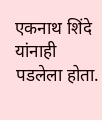एकनाथ शिंदे यांनाही पडलेला होता.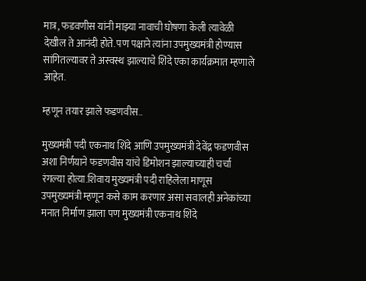मात्र, फडवणीस यांनी माझ्या नावाची घोषणा केली त्यावेळी देखील ते आनंदी होते. पण पक्षाने त्यांना उपमुख्यमंत्री होण्यास सांगितल्यावर ते अस्वस्थ झाल्याचे शिंदे एका कार्यक्रमात म्हणाले आहेत.

म्हणून तयार झाले फडणवीस..

मुख्यमंत्री पदी एकनाथ शिंदे आणि उपमुख्यमंत्री देवेंद्र फडणवीस अशा निर्णयाने फडणवीस यांचे डिमोशन झाल्याच्याही चर्चा रंगल्या होत्या.शिवाय मुख्यमंत्री पदी राहिलेला माणूस उपमुख्यमंत्री म्हणून कसे काम करणार असा सवालही अनेकांच्या मनात निर्माण झाला पण मुख्यमंत्री एकनाथ शिंदे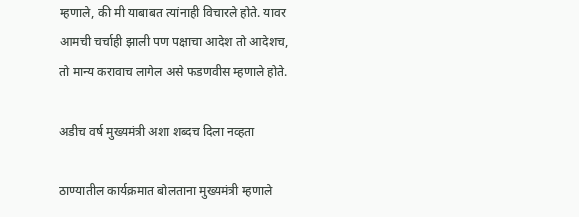म्हणाले, की मी याबाबत त्यांनाही विचारले होते. यावर आमची चर्चाही झाली पण पक्षाचा आदेश तो आदेशच, तो मान्य करावाच लागेल असे फडणवीस म्हणाले होते.

अडीच वर्ष मुख्यमंत्री अशा शब्दच दिला नव्हता

ठाण्यातील कार्यक्रमात बोलताना मुख्यमंत्री म्हणाले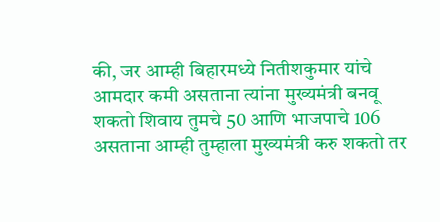की, जर आम्ही बिहारमध्ये नितीशकुमार यांचे आमदार कमी असताना त्यांना मुख्यमंत्री बनवू शकतो शिवाय तुमचे 50 आणि भाजपाचे 106 असताना आम्ही तुम्हाला मुख्यमंत्री करु शकतो तर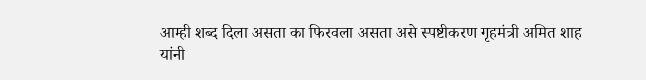आम्ही शब्द दिला असता का फिरवला असता असे स्पष्टीकरण गृहमंत्री अमित शाह यांनी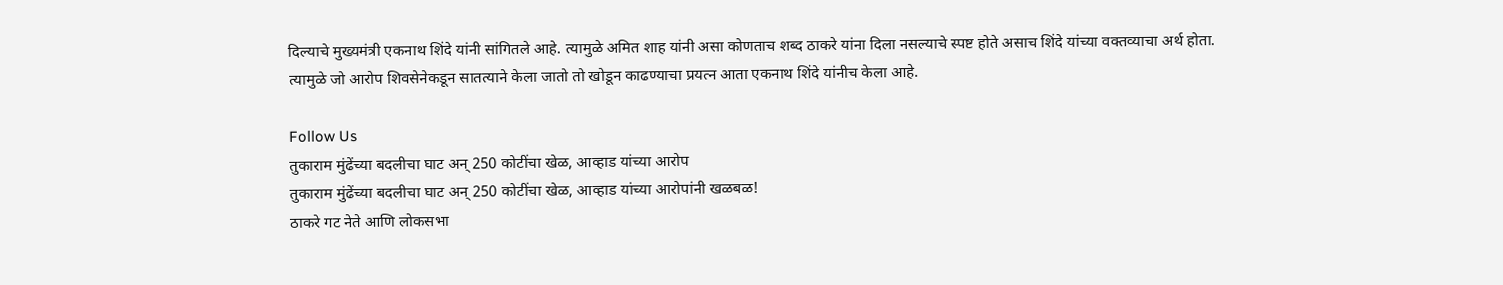दिल्याचे मुख्यमंत्री एकनाथ शिंदे यांनी सांगितले आहे. त्यामुळे अमित शाह यांनी असा कोणताच शब्द ठाकरे यांना दिला नसल्याचे स्पष्ट होते असाच शिंदे यांच्या वक्तव्याचा अर्थ होता. त्यामुळे जो आरोप शिवसेनेकडून सातत्याने केला जातो तो खोडून काढण्याचा प्रयत्न आता एकनाथ शिंदे यांनीच केला आहे.

Follow Us
तुकाराम मुंढेंच्या बदलीचा घाट अन् 250 कोटींचा खेळ, आव्हाड यांच्या आरोप
तुकाराम मुंढेंच्या बदलीचा घाट अन् 250 कोटींचा खेळ, आव्हाड यांच्या आरोपांनी खळबळ!
ठाकरे गट नेते आणि लोकसभा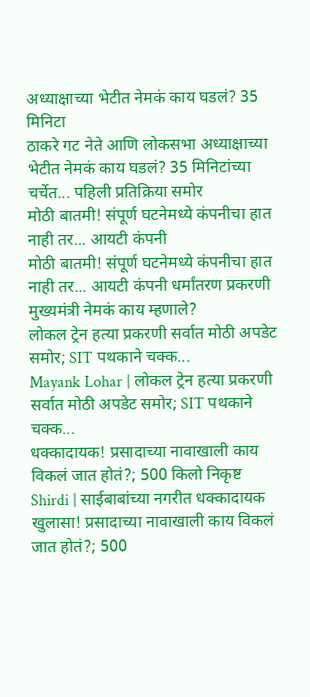अध्याक्षाच्या भेटीत नेमकं काय घडलं? 35 मिनिटा
ठाकरे गट नेते आणि लोकसभा अध्याक्षाच्या भेटीत नेमकं काय घडलं? 35 मिनिटांच्या चर्चेत... पहिली प्रतिक्रिया समोर
मोठी बातमी! संपूर्ण घटनेमध्ये कंपनीचा हात नाही तर... आयटी कंपनी
मोठी बातमी! संपूर्ण घटनेमध्ये कंपनीचा हात नाही तर... आयटी कंपनी धर्मांतरण प्रकरणी मुख्यमंत्री नेमकं काय म्हणाले?
लोकल ट्रेन हत्या प्रकरणी सर्वात मोठी अपडेट समोर; SIT पथकाने चक्क...
Mayank Lohar | लोकल ट्रेन हत्या प्रकरणी सर्वात मोठी अपडेट समोर; SIT पथकाने चक्क...
धक्कादायक! प्रसादाच्या नावाखाली काय विकलं जात होतं?; 500 किलो निकृष्ट
Shirdi | साईबाबांच्या नगरीत धक्कादायक खुलासा! प्रसादाच्या नावाखाली काय विकलं जात होतं?; 500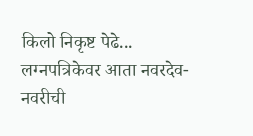किलो निकृष्ट पेढे...
लग्नपत्रिकेवर आता नवरदेव-नवरीची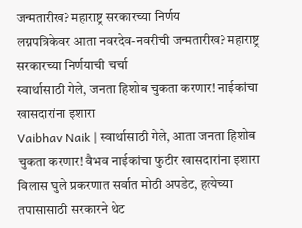जन्मतारीख? महाराष्ट्र सरकारच्या निर्णय
लग्नपत्रिकेवर आता नवरदेव-नवरीची जन्मतारीख? महाराष्ट्र सरकारच्या निर्णयाची चर्चा
स्वार्थासाठी गेले, जनता हिशोब चुकता करणार! नाईकांचा खासदारांना इशारा
Vaibhav Naik | स्वार्थासाठी गेले, आता जनता हिशोब चुकता करणार! वैभव नाईकांचा फुटीर खासदारांना इशारा
विलास घुले प्रकरणात सर्वात मोठी अपडेट, हत्येच्या तपासासाठी सरकारने थेट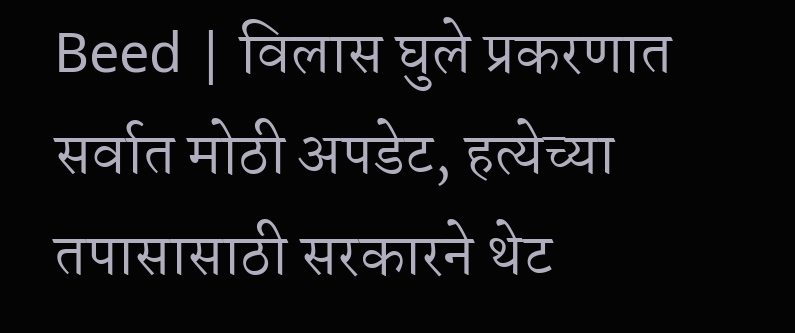Beed | विलास घुले प्रकरणात सर्वात मोठी अपडेट, हत्येच्या तपासासाठी सरकारने थेट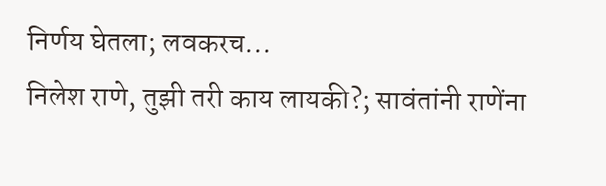निर्णय घेतला; लवकरच...
निलेश राणे, तुझी तरी काय लायकी?; सावंतांनी राणेंना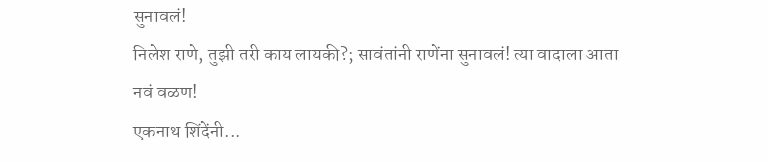सुनावलं!
निलेश राणे, तुझी तरी काय लायकी?; सावंतांनी राणेंना सुनावलं! त्या वादाला आता नवं वळण!
एकनाथ शिंदेंनी...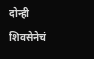दोन्ही शिवसेनेचं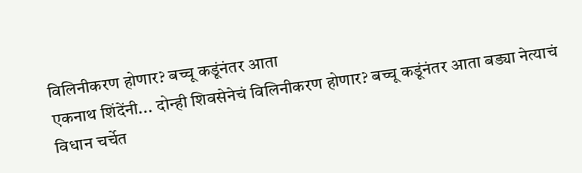विलिनीकरण होणार? बच्चू कडूंनंतर आता
एकनाथ शिंदेंनी... दोन्ही शिवसेनेचं विलिनीकरण होणार? बच्चू कडूंनंतर आता बड्या नेत्याचं विधान चर्चेत